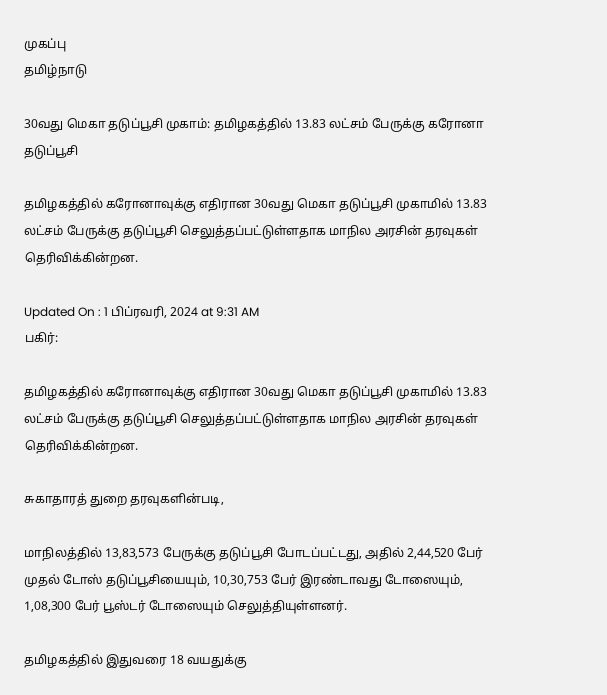முகப்பு
தமிழ்நாடு

30வது மெகா தடுப்பூசி முகாம்: தமிழகத்தில் 13.83 லட்சம் பேருக்கு கரோனா தடுப்பூசி

தமிழகத்தில் கரோனாவுக்கு எதிரான 30வது மெகா தடுப்பூசி முகாமில் 13.83 லட்சம் பேருக்கு தடுப்பூசி செலுத்தப்பட்டுள்ளதாக மாநில அரசின் தரவுகள் தெரிவிக்கின்றன.

Updated On : 1 பிப்ரவரி, 2024 at 9:31 AM
பகிர்:

தமிழகத்தில் கரோனாவுக்கு எதிரான 30வது மெகா தடுப்பூசி முகாமில் 13.83 லட்சம் பேருக்கு தடுப்பூசி செலுத்தப்பட்டுள்ளதாக மாநில அரசின் தரவுகள் தெரிவிக்கின்றன.

சுகாதாரத் துறை தரவுகளின்படி,

மாநிலத்தில் 13,83,573 பேருக்கு தடுப்பூசி போடப்பட்டது, அதில் 2,44,520 பேர் முதல் டோஸ் தடுப்பூசியையும், 10,30,753 பேர் இரண்டாவது டோஸையும், 1,08,300 பேர் பூஸ்டர் டோஸையும் செலுத்தியுள்ளனர்.

தமிழகத்தில் இதுவரை 18 வயதுக்கு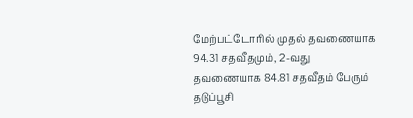மேற்பட்டோரில் முதல் தவணையாக 94.31 சதவீதமும், 2-வது தவணையாக 84.81 சதவீதம் பேரும் தடுப்பூசி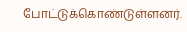போட்டுக்கொண்டுள்ளனர்.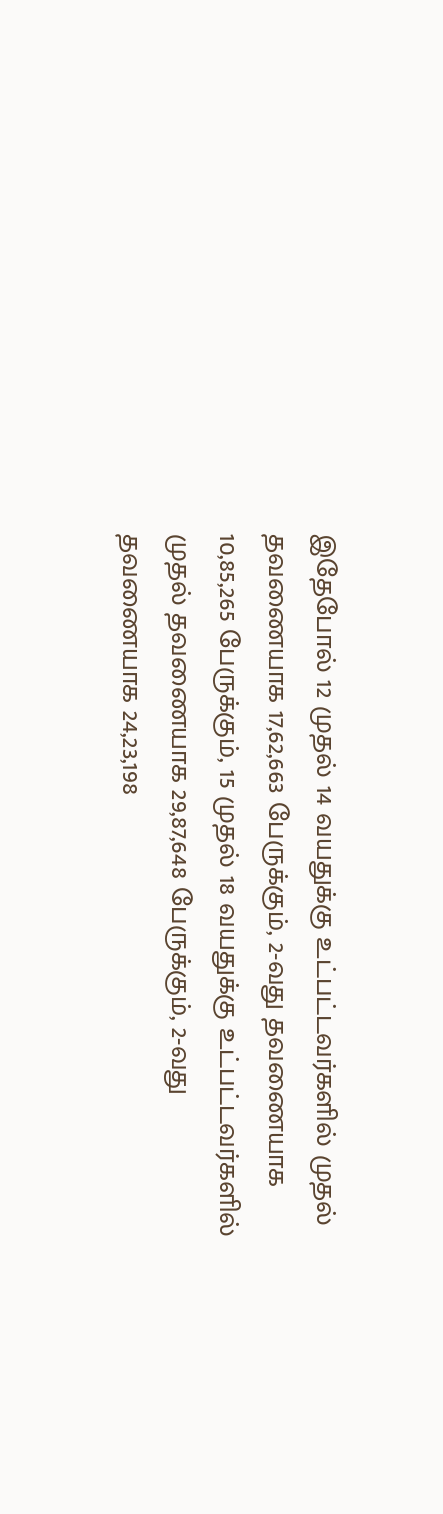இதேபோல் 12 முதல் 14 வயதுக்கு உட்பட்டவர்களில் முதல் தவணையாக 17,62,663 பேருக்கும், 2-வது தவணையாக 10,85,265 பேருக்கும், 15 முதல் 18 வயதுக்கு உட்பட்டவர்களில் முதல் தவணையாக 29,87,648 பேருக்கும், 2-வது தவணையாக 24,23,198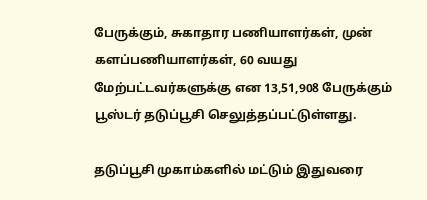பேருக்கும், சுகாதார பணியாளர்கள், முன் களப்பணியாளர்கள், 60 வயது மேற்பட்டவர்களுக்கு என 13,51,908 பேருக்கும் பூஸ்டர் தடுப்பூசி செலுத்தப்பட்டுள்ளது.

தடுப்பூசி முகாம்களில் மட்டும் இதுவரை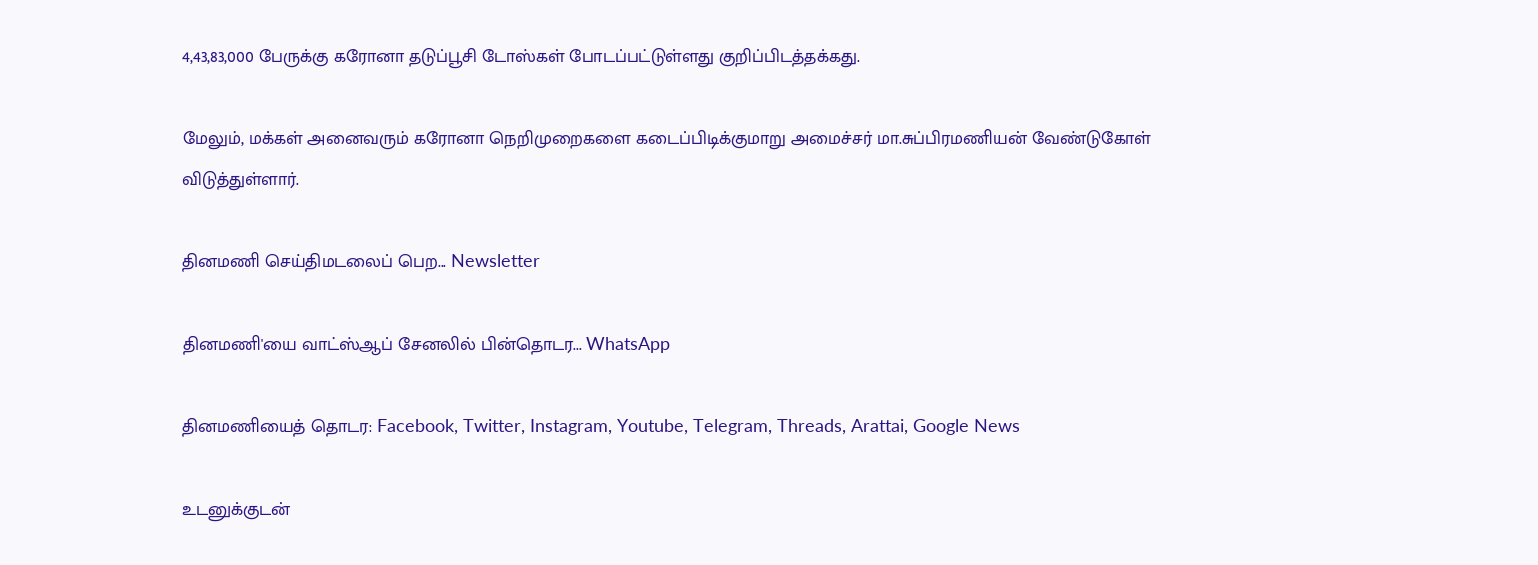4,43,83,000 பேருக்கு கரோனா தடுப்பூசி டோஸ்கள் போடப்பட்டுள்ளது குறிப்பிடத்தக்கது.

மேலும், மக்கள் அனைவரும் கரோனா நெறிமுறைகளை கடைப்பிடிக்குமாறு அமைச்சர் மா.சுப்பிரமணியன் வேண்டுகோள் விடுத்துள்ளார்.

தினமணி செய்திமடலைப் பெற... Newsletter

தினமணி'யை வாட்ஸ்ஆப் சேனலில் பின்தொடர... WhatsApp

தினமணியைத் தொடர: Facebook, Twitter, Instagram, Youtube, Telegram, Threads, Arattai, Google News

உடனுக்குடன்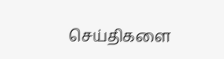செய்திகளை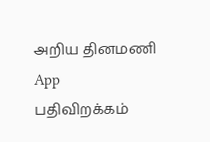அறிய தினமணி App பதிவிறக்கம்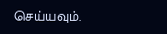செய்யவும்.